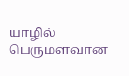யாழில் பெருமளவான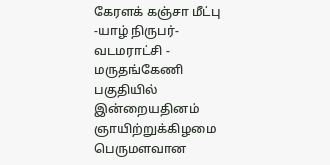கேரளக் கஞ்சா மீட்பு
-யாழ் நிருபர்-
வடமராட்சி - மருதங்கேணி பகுதியில் இன்றையதினம் ஞாயிற்றுக்கிழமை பெருமளவான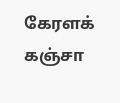கேரளக் கஞ்சா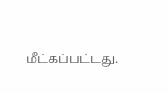மீட்கப்பட்டது.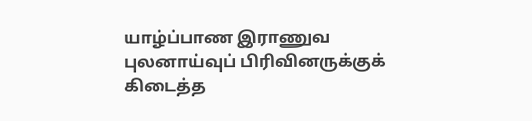யாழ்ப்பாண இராணுவ புலனாய்வுப் பிரிவினருக்குக் கிடைத்த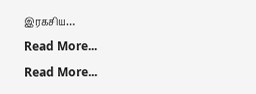இரகசிய…
Read More...
Read More...